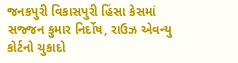જનકપુરી વિકાસપુરી હિંસા કેસમાં સજ્જન કુમાર નિર્દોષ, રાઉઝ એવન્યુ કોર્ટનો ચુકાદો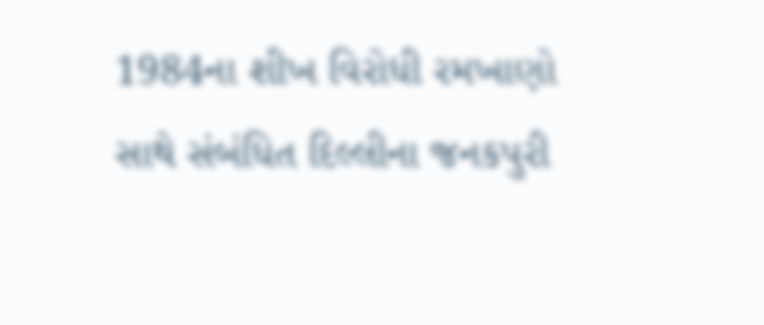1984ના શીખ વિરોધી રમખાણો સાથે સંબંધિત દિલ્લીના જનકપુરી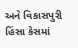અને વિકાસપુરી હિંસા કેસમાં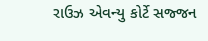રાઉઝ એવન્યુ કોર્ટે સજ્જન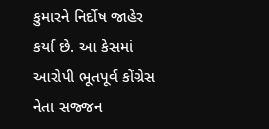કુમારને નિર્દોષ જાહેર કર્યા છે. આ કેસમાં આરોપી ભૂતપૂર્વ કોંગ્રેસ નેતા સજ્જન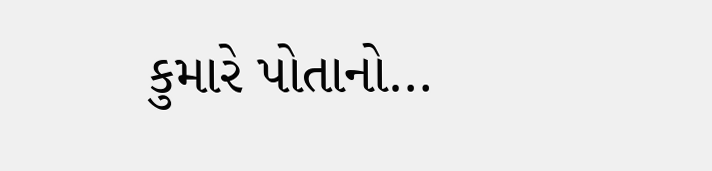કુમારે પોતાનો…